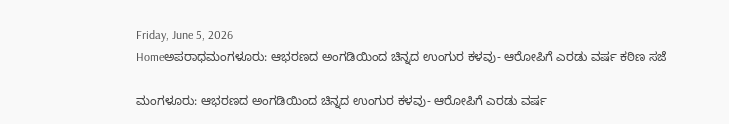Friday, June 5, 2026
Homeಅಪರಾಧಮಂಗಳೂರು: ಆಭರಣದ ಅಂಗಡಿಯಿಂದ ಚಿನ್ನದ ಉಂಗುರ ಕಳವು- ಆರೋಪಿಗೆ ಎರಡು ವರ್ಷ ಕಠಿಣ ಸಜೆ

ಮಂಗಳೂರು: ಆಭರಣದ ಅಂಗಡಿಯಿಂದ ಚಿನ್ನದ ಉಂಗುರ ಕಳವು- ಆರೋಪಿಗೆ ಎರಡು ವರ್ಷ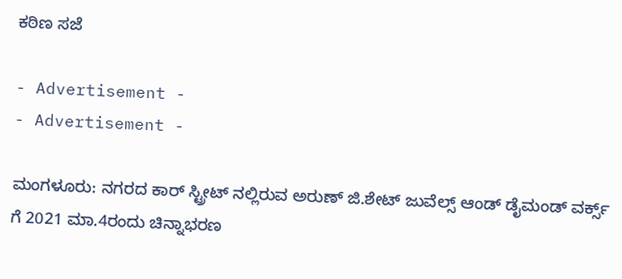ಕಠಿಣ ಸಜೆ

- Advertisement -
- Advertisement -

ಮಂಗಳೂರು: ನಗರದ ಕಾರ್ ಸ್ಟ್ರೀಟ್ ನಲ್ಲಿರುವ ಅರುಣ್ ಜಿ.ಶೇಟ್ ಜುವೆಲ್ಸ್ ಆಂಡ್ ಡೈಮಂಡ್ ವರ್ಕ್ಸ್ ಗೆ 2021 ಮಾ.4ರಂದು ಚಿನ್ನಾಭರಣ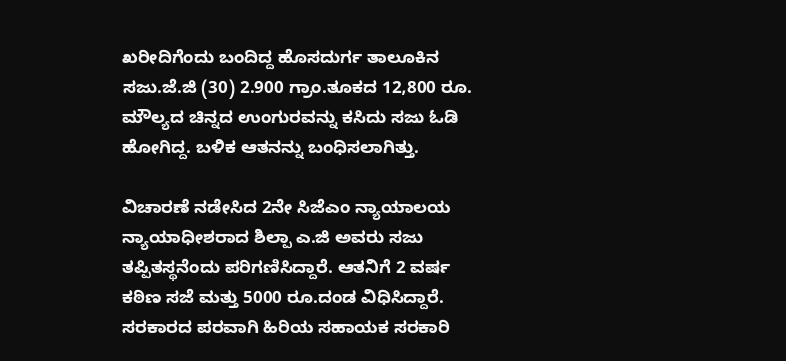ಖರೀದಿಗೆಂದು ಬಂದಿದ್ದ ಹೊಸದುರ್ಗ ತಾಲೂಕಿನ ಸಜು.ಜೆ.ಜಿ (30) 2.900 ಗ್ರಾಂ.ತೂಕದ 12,800 ರೂ. ಮೌಲ್ಯದ ಚಿನ್ನದ ಉಂಗುರವನ್ನು ಕಸಿದು ಸಜು ಓಡಿ ಹೋಗಿದ್ದ. ಬಳಿಕ ಆತನನ್ನು ಬಂಧಿಸಲಾಗಿತ್ತು.

ವಿಚಾರಣೆ ನಡೇಸಿದ 2ನೇ ಸಿಜೆಎಂ ನ್ಯಾಯಾಲಯ ನ್ಯಾಯಾಧೀಶರಾದ ಶಿಲ್ಪಾ ಎ.ಜಿ ಅವರು ಸಜು ತಪ್ಪಿತಸ್ಥನೆಂದು ಪರಿಗಣಿಸಿದ್ದಾರೆ. ಆತನಿಗೆ 2 ವರ್ಷ ಕಠಿಣ ಸಜೆ ಮತ್ತು 5000 ರೂ.ದಂಡ ವಿಧಿಸಿದ್ದಾರೆ. ಸರಕಾರದ ಪರವಾಗಿ ಹಿರಿಯ ಸಹಾಯಕ ಸರಕಾರಿ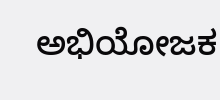ಅಭಿಯೋಜಕ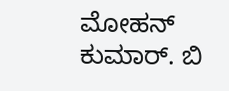ಮೋಹನ್ ಕುಮಾರ್. ಬಿ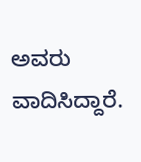ಅವರು ವಾದಿಸಿದ್ದಾರೆ.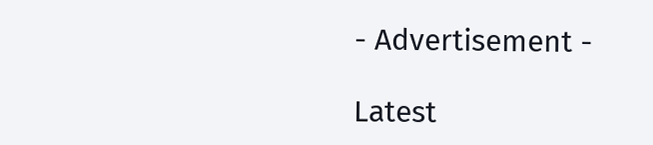- Advertisement -

Latest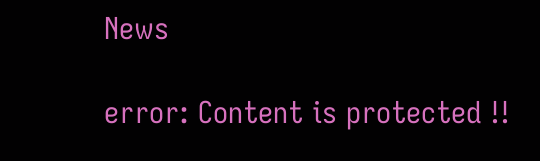News

error: Content is protected !!